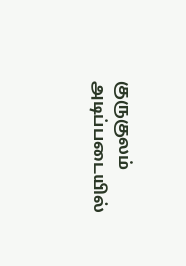குருகுலம் அடிப்படையில்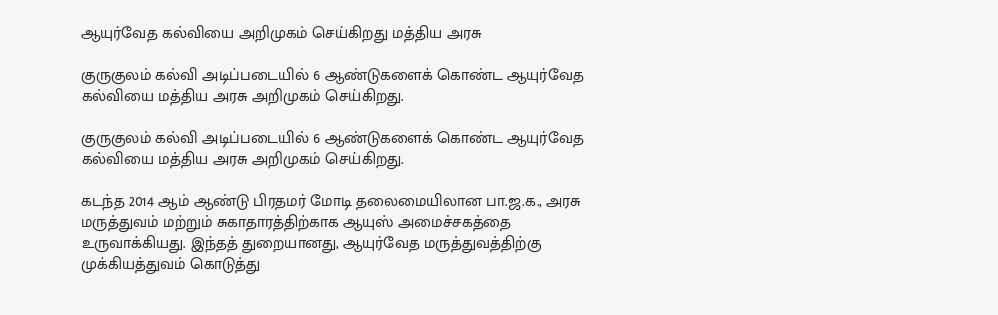ஆயுர்வேத கல்வியை அறிமுகம் செய்கிறது மத்திய அரசு

குருகுலம் கல்வி அடிப்படையில் 6 ஆண்டுகளைக் கொண்ட ஆயுர்வேத கல்வியை மத்திய அரசு அறிமுகம் செய்கிறது.

குருகுலம் கல்வி அடிப்படையில் 6 ஆண்டுகளைக் கொண்ட ஆயுர்வேத கல்வியை மத்திய அரசு அறிமுகம் செய்கிறது.

கடந்த 2014 ஆம் ஆண்டு பிரதமர் மோடி தலைமையிலான பா.ஜ.க., அரசு மருத்துவம் மற்றும் சுகாதாரத்திற்காக ஆயுஸ் அமைச்சகத்தை உருவாக்கியது. இந்தத் துறையானது, ஆயுர்வேத மருத்துவத்திற்கு முக்கியத்துவம் கொடுத்து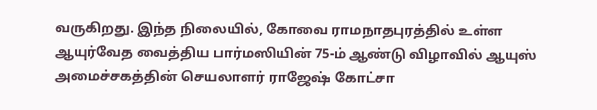வருகிறது. இந்த நிலையில், கோவை ராமநாதபுரத்தில் உள்ள ஆயுர்வேத வைத்திய பார்மஸியின் 75-ம் ஆண்டு விழாவில் ஆயுஸ் அமைச்சகத்தின் செயலாளர் ராஜேஷ் கோட்சா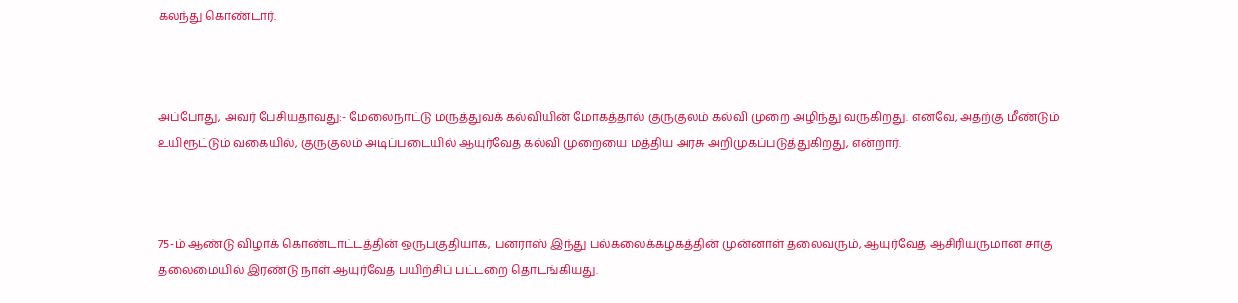கலந்து கொண்டார்.



அப்போது, அவர் பேசியதாவது:- மேலைநாட்டு மருத்துவக் கல்வியின் மோகத்தால் குருகுலம் கல்வி முறை அழிந்து வருகிறது. எனவே, அதற்கு மீண்டும் உயிரூட்டும் வகையில், குருகுலம் அடிப்படையில் ஆயுர்வேத கல்வி முறையை மத்திய அரசு அறிமுகப்படுத்துகிறது, என்றார்.



75-ம் ஆண்டு விழாக் கொண்டாட்டத்தின் ஒருபகுதியாக, பனராஸ் இந்து பல்கலைக்கழகத்தின் முன்னாள் தலைவரும், ஆயுர்வேத ஆசிரியருமான சாகு தலைமையில் இரண்டு நாள் ஆயுர்வேத பயிற்சிப் பட்டறை தொடங்கியது.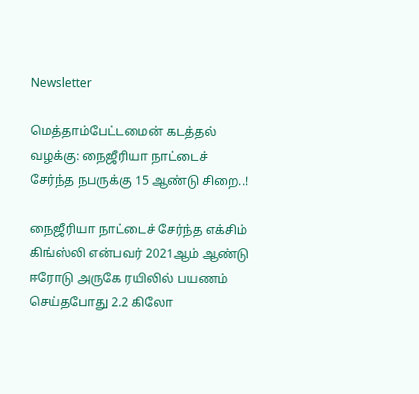Newsletter

மெத்தாம்பேட்டமைன் கடத்தல் வழக்கு: நைஜீரியா நாட்டைச் சேர்ந்த நபருக்கு 15 ஆண்டு சிறை..!

நைஜீரியா நாட்டைச் சேர்ந்த எக்சிம் கிங்ஸ்லி என்பவர் 2021ஆம் ஆண்டு ஈரோடு அருகே ரயிலில் பயணம் செய்தபோது 2.2 கிலோ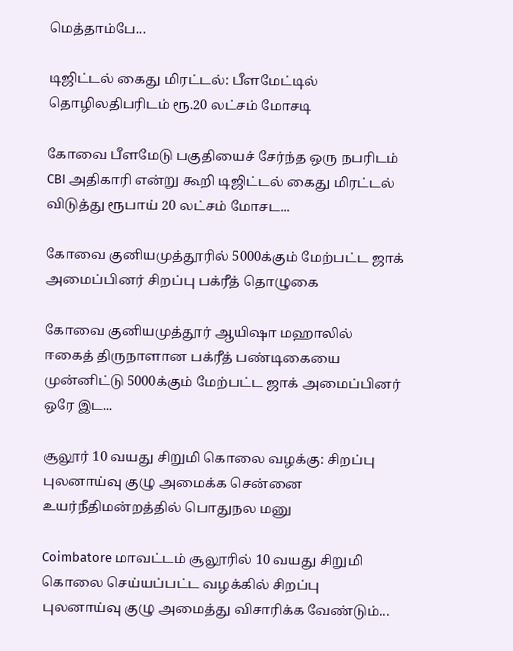மெத்தாம்பே...

டிஜிட்டல் கைது மிரட்டல்: பீளமேட்டில் தொழிலதிபரிடம் ரூ.20 லட்சம் மோசடி

கோவை பீளமேடு பகுதியைச் சேர்ந்த ஒரு நபரிடம் CBI அதிகாரி என்று கூறி டிஜிட்டல் கைது மிரட்டல் விடுத்து ரூபாய் 20 லட்சம் மோசட...

கோவை குனியமுத்தூரில் 5000க்கும் மேற்பட்ட ஜாக் அமைப்பினர் சிறப்பு பக்ரீத் தொழுகை

கோவை குனியமுத்தூர் ஆயிஷா மஹாலில் ஈகைத் திருநாளான பக்ரீத் பண்டிகையை முன்னிட்டு 5000க்கும் மேற்பட்ட ஜாக் அமைப்பினர் ஒரே இட...

சூலூர் 10 வயது சிறுமி கொலை வழக்கு: சிறப்பு புலனாய்வு குழு அமைக்க சென்னை உயர்நீதிமன்றத்தில் பொதுநல மனு

Coimbatore மாவட்டம் சூலூரில் 10 வயது சிறுமி கொலை செய்யப்பட்ட வழக்கில் சிறப்பு புலனாய்வு குழு அமைத்து விசாரிக்க வேண்டும்...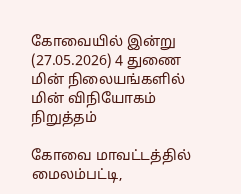கோவையில் இன்று (27.05.2026) 4 துணை மின் நிலையங்களில் மின் விநியோகம் நிறுத்தம்

கோவை மாவட்டத்தில் மைலம்பட்டி,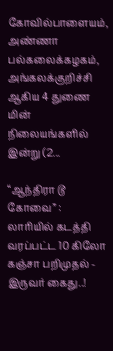கோவில்பாளையம், அண்ணா பல்கலைக்கழகம், அங்கலக்குறிச்சி ஆகிய 4 துணை மின் நிலையங்களில் இன்று (2...

“ஆந்திரா டூ கோவை” : லாரியில் கடத்தி வரப்பட்ட 10 கிலோ கஞ்சா பறிமுதல் - இருவர் கைது..!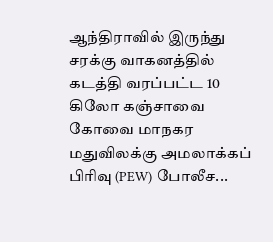ஆந்திராவில் இருந்து சரக்கு வாகனத்தில் கடத்தி வரப்பட்ட 10 கிலோ கஞ்சாவை கோவை மாநகர மதுவிலக்கு அமலாக்கப் பிரிவு (PEW) போலீச...